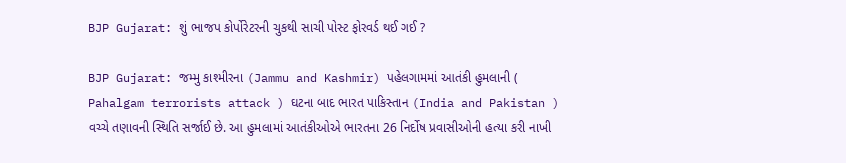BJP Gujarat: શું ભાજપ કોર્પોરેટરની ચુકથી સાચી પોસ્ટ ફોરવર્ડ થઈ ગઈ ?

BJP Gujarat: જમ્મુ કાશ્મીરના (Jammu and Kashmir) પહેલગામમાં આતંકી હુમલાની ( Pahalgam terrorists attack ) ઘટના બાદ ભારત પાકિસ્તાન (India and Pakistan ) વચ્ચે તણાવની સ્થિતિ સર્જાઈ છે. આ હુમલામાં આતંકીઓએ ભારતના 26 નિર્દોષ પ્રવાસીઓની હત્યા કરી નાખી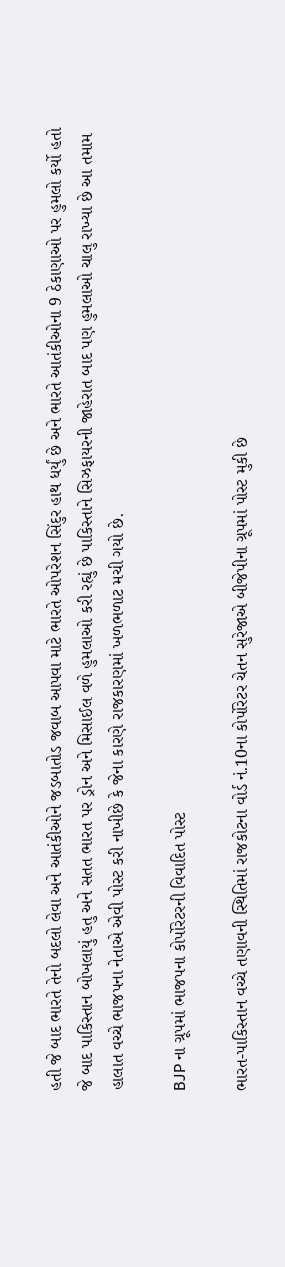હતી જે બાદ ભારતે તેનો બદલો લેવા અને આતંકીઓને જડબાતોડ જવાબ આપવા માટે ભારતે ઓપરેશન સિંદુર હાથ ધર્યું છે અને ભારતે આતંકીઓના 9 ઠેકાણાઓ પર હુમલો કર્યો હતો જે બાદ પાકિસ્તાન બોખલાયું હતુ અને સતત ભારત પર ડ્રોન અને મિસાઈલ વળે હુમલાઓ કરી રહ્યું છે પાકિસ્તાને સિઝફાયરની જાહેરાત બાદ પણ હુમલાઓ ચાલુ રાખ્યા છે આ તમામ હાલાત વચ્ચે ભાજપના નેતાએ એવી પોસ્ટ કરી નાખીછે કે જેના કારણે રાજકારણમાં ખળભળાટ મચી ગયો છે.

BJP ના ગ્રૂપમાં ભાજપના કોર્પોરેટરની વિવાદિત પોસ્ટ

ભારત-પાકિસ્તાન વચ્ચે તણાવની સ્થિતિમાં રાજકોટના વોર્ડ નં.10ના કોર્પોરેટર ચેતન સુરેજાએ બીજેપીના ગ્રૂપમાં પોસ્ટ મુકી છે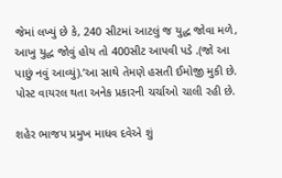જેમાં લખ્યું છે કે, 240 સીટમાં આટલું જ યુદ્ધ જોવા મળે, આખુ યુદ્ધ જોવું હોય તો 400સીટ આપવી પડે .(જો આ પાછું નવું આવ્યું).’આ સાથે તેમણે હસતી ઈમોજી મુકી છે. પોસ્ટ વાયરલ થતા અનેક પ્રકારની ચર્ચાઓ ચાલી રહી છે.

શહેર ભાજપ પ્રમુખ માધવ દવેએ શું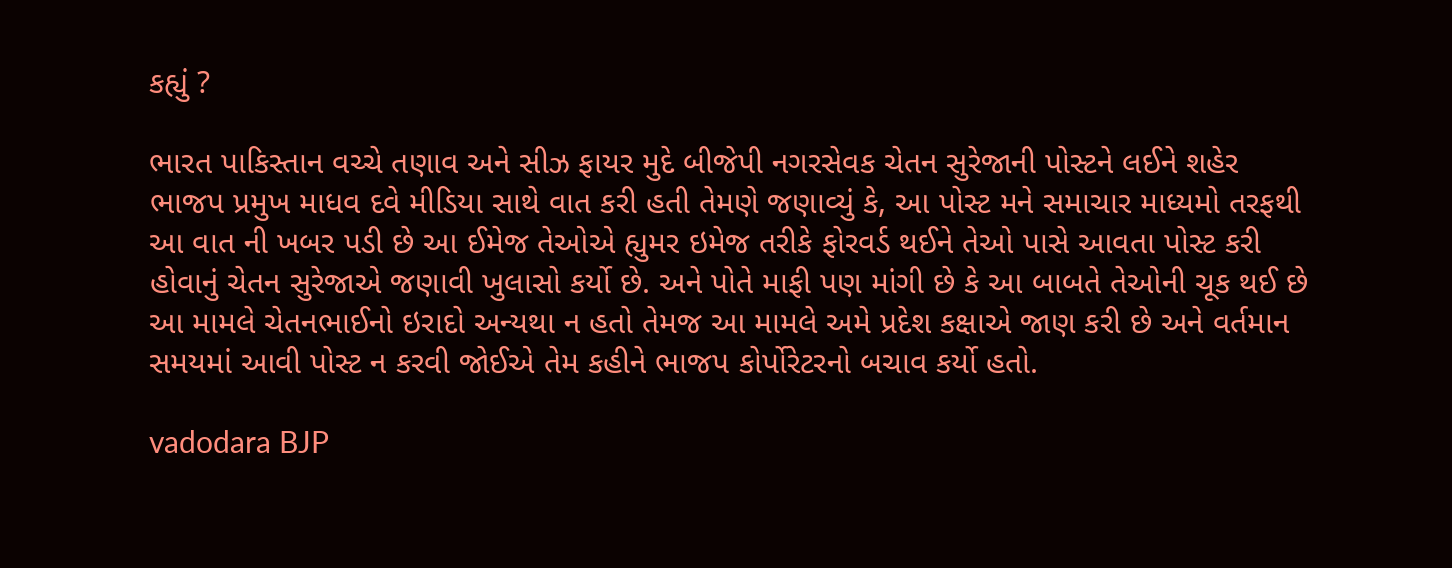કહ્યું ?

ભારત પાકિસ્તાન વચ્ચે તણાવ અને સીઝ ફાયર મુદે બીજેપી નગરસેવક ચેતન સુરેજાની પોસ્ટને લઈને શહેર ભાજપ પ્રમુખ માધવ દવે મીડિયા સાથે વાત કરી હતી તેમણે જણાવ્યું કે, આ પોસ્ટ મને સમાચાર માધ્યમો તરફથી આ વાત ની ખબર પડી છે આ ઈમેજ તેઓએ હ્યુમર ઇમેજ તરીકે ફોરવર્ડ થઈને તેઓ પાસે આવતા પોસ્ટ કરી હોવાનું ચેતન સુરેજાએ જણાવી ખુલાસો કર્યો છે. અને પોતે માફી પણ માંગી છે કે આ બાબતે તેઓની ચૂક થઈ છે આ મામલે ચેતનભાઈનો ઇરાદો અન્યથા ન હતો તેમજ આ મામલે અમે પ્રદેશ કક્ષાએ જાણ કરી છે અને વર્તમાન સમયમાં આવી પોસ્ટ ન કરવી જોઈએ તેમ કહીને ભાજપ કોર્પોરેટરનો બચાવ કર્યો હતો.

vadodara BJP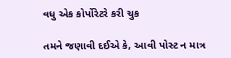વધુ એક કોર્પોરેટરે કરી ચુક

તમને જણાવી દઈએ કે, આવી પોસ્ટ ન માત્ર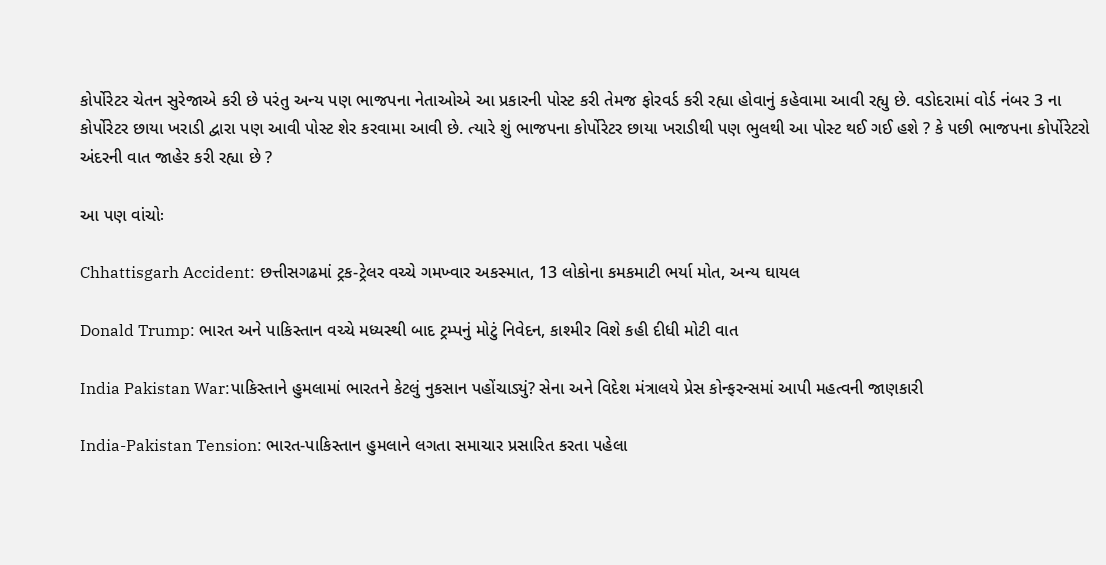કોર્પોરેટર ચેતન સુરેજાએ કરી છે પરંતુ અન્ય પણ ભાજપના નેતાઓએ આ પ્રકારની પોસ્ટ કરી તેમજ ફોરવર્ડ કરી રહ્યા હોવાનું કહેવામા આવી રહ્યુ છે. વડોદરામાં વોર્ડ નંબર 3 ના કોર્પોરેટર છાયા ખરાડી દ્વારા પણ આવી પોસ્ટ શેર કરવામા આવી છે. ત્યારે શું ભાજપના કોર્પોરેટર છાયા ખરાડીથી પણ ભુલથી આ પોસ્ટ થઈ ગઈ હશે ? કે પછી ભાજપના કોર્પોરેટરો અંદરની વાત જાહેર કરી રહ્યા છે ?

આ પણ વાંચોઃ

Chhattisgarh Accident: છત્તીસગઢમાં ટ્રક-ટ્રેલર વચ્ચે ગમખ્વાર અકસ્માત, 13 લોકોના કમકમાટી ભર્યા મોત, અન્ય ઘાયલ

Donald Trump: ભારત અને પાકિસ્તાન વચ્ચે મધ્યસ્થી બાદ ટ્રમ્પનું મોટું નિવેદન, કાશ્મીર વિશે કહી દીધી મોટી વાત

India Pakistan War:પાકિસ્તાને હુમલામાં ભારતને કેટલું નુકસાન પહોંચાડ્યું? સેના અને વિદેશ મંત્રાલયે પ્રેસ કોન્ફરન્સમાં આપી મહત્વની જાણકારી

India-Pakistan Tension: ભારત-પાકિસ્તાન હુમલાને લગતા સમાચાર પ્રસારિત કરતા પહેલા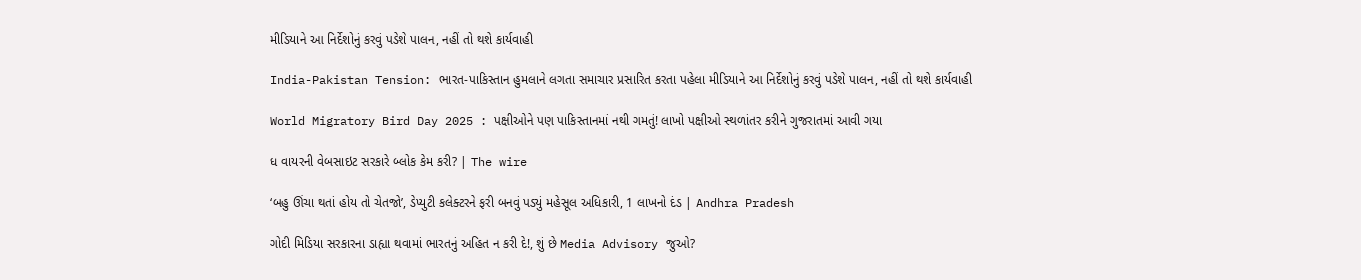મીડિયાને આ નિર્દેશોનું કરવું પડેશે પાલન, નહીં તો થશે કાર્યવાહી

India-Pakistan Tension: ભારત-પાકિસ્તાન હુમલાને લગતા સમાચાર પ્રસારિત કરતા પહેલા મીડિયાને આ નિર્દેશોનું કરવું પડેશે પાલન, નહીં તો થશે કાર્યવાહી

World Migratory Bird Day 2025 : પક્ષીઓને પણ પાકિસ્તાનમાં નથી ગમતું! લાખો પક્ષીઓ સ્થળાંતર કરીને ગુજરાતમાં આવી ગયા

ધ વાયરની વેબસાઇટ સરકારે બ્લોક કેમ કરી? | The wire

‘બહુ ઊંચા થતાં હોય તો ચેતજો’, ડેપ્યુટી કલેક્ટરને ફરી બનવું પડ્યું મહેસૂલ અધિકારી, 1 લાખનો દંડ | Andhra Pradesh

ગોદી મિડિયા સરકારના ડાહ્યા થવામાં ભારતનું અહિત ન કરી દે!, શું છે Media Advisory જુઓ?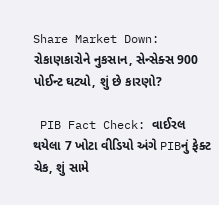Share Market Down: રોકાણકારોને નુકસાન, સેન્સેક્સ 900 પોઈન્ટ ઘટ્યો, શું છે કારણો?

 PIB Fact Check: વાઈરલ થયેલા 7 ખોટા વીડિયો અંગે PIBનું ફેક્ટ ચેક, શું સામે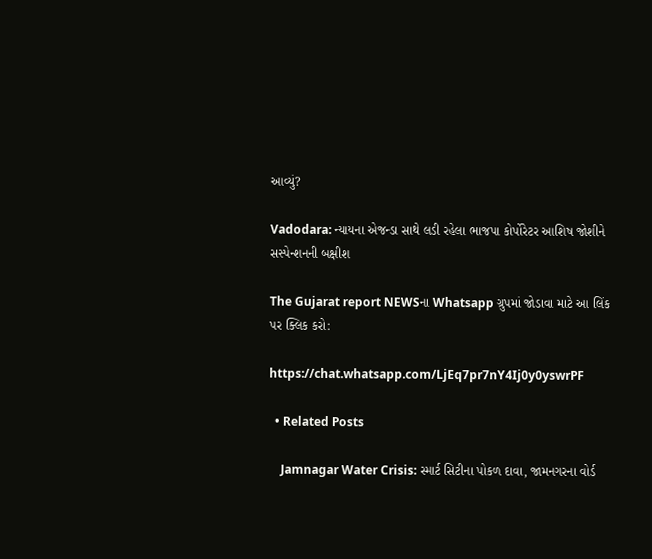આવ્યું?

Vadodara: ન્યાયના એજન્ડા સાથે લડી રહેલા ભાજપા કોર્પોરેટર આશિષ જોશીને સસ્પેન્શનની બક્ષીશ

The Gujarat report NEWSના Whatsapp ગ્રુપમાં જોડાવા માટે આ લિંક પર ક્લિક કરો:

https://chat.whatsapp.com/LjEq7pr7nY4Ij0y0yswrPF

  • Related Posts

    Jamnagar Water Crisis: સ્માર્ટ સિટીના પોકળ દાવા, જામનગરના વોર્ડ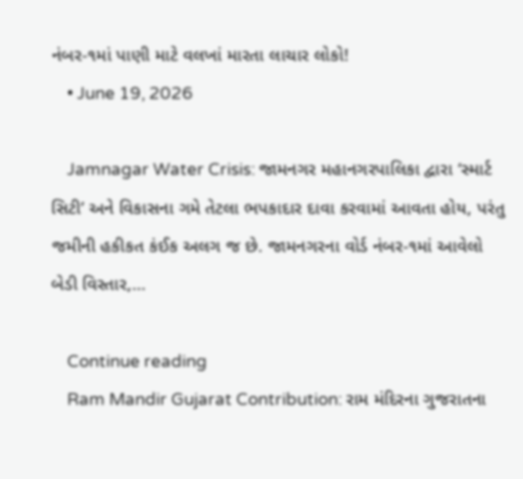નંબર-૧માં પાણી માટે વલખાં મારતા લાચાર લોકો!
    • June 19, 2026

    Jamnagar Water Crisis: જામનગર મહાનગરપાલિકા દ્વારા ‘સ્માર્ટ સિટી’ અને વિકાસના ગમે તેટલા ભપકાદાર દાવા કરવામાં આવતા હોય, પરંતુ જમીની હકીકત કંઈક અલગ જ છે. જામનગરના વોર્ડ નંબર-૧માં આવેલો બેડી વિસ્તાર,…

    Continue reading
    Ram Mandir Gujarat Contribution: રામ મંદિરના ગુજરાતના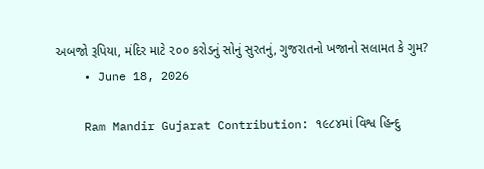અબજો રૂપિયા, મંદિર માટે ૨૦૦ કરોડનું સોનું સુરતનું, ગુજરાતનો ખજાનો સલામત કે ગુમ?
    • June 18, 2026

    Ram Mandir Gujarat Contribution: ૧૯૮૪માં વિશ્વ હિન્દુ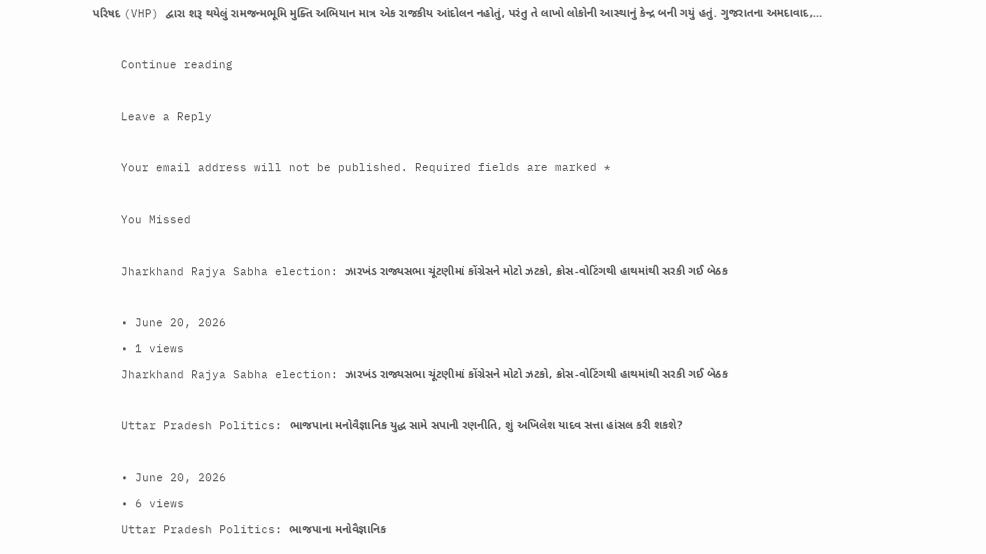પરિષદ (VHP) દ્વારા શરૂ થયેલું રામજન્મભૂમિ મુક્તિ અભિયાન માત્ર એક રાજકીય આંદોલન નહોતું, પરંતુ તે લાખો લોકોની આસ્થાનું કેન્દ્ર બની ગયું હતું. ગુજરાતના અમદાવાદ,…

    Continue reading

    Leave a Reply

    Your email address will not be published. Required fields are marked *

    You Missed

    Jharkhand Rajya Sabha election: ઝારખંડ રાજ્યસભા ચૂંટણીમાં કોંગ્રેસને મોટો ઝટકો, ક્રોસ-વોટિંગથી હાથમાંથી સરકી ગઈ બેઠક

    • June 20, 2026
    • 1 views
    Jharkhand Rajya Sabha election: ઝારખંડ રાજ્યસભા ચૂંટણીમાં કોંગ્રેસને મોટો ઝટકો, ક્રોસ-વોટિંગથી હાથમાંથી સરકી ગઈ બેઠક

    Uttar Pradesh Politics: ભાજપાના મનોવૈજ્ઞાનિક યુદ્ધ સામે સપાની રણનીતિ, શું અખિલેશ યાદવ સત્તા હાંસલ કરી શકશે?

    • June 20, 2026
    • 6 views
    Uttar Pradesh Politics: ભાજપાના મનોવૈજ્ઞાનિક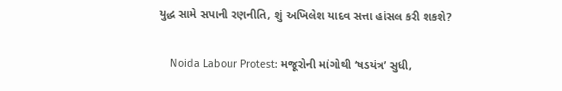યુદ્ધ સામે સપાની રણનીતિ, શું અખિલેશ યાદવ સત્તા હાંસલ કરી શકશે?

    Noida Labour Protest: મજૂરોની માંગોથી ‘ષડયંત્ર’ સુધી,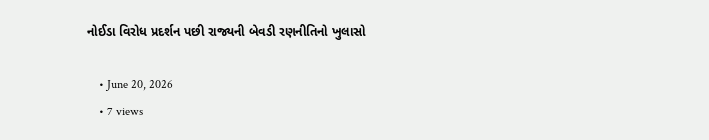નોઈડા વિરોધ પ્રદર્શન પછી રાજ્યની બેવડી રણનીતિનો ખુલાસો

    • June 20, 2026
    • 7 views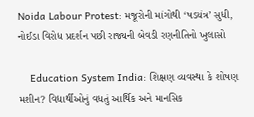Noida Labour Protest: મજૂરોની માંગોથી ‘ષડયંત્ર’ સુધી, નોઈડા વિરોધ પ્રદર્શન પછી રાજ્યની બેવડી રણનીતિનો ખુલાસો

    Education System India: શિક્ષણ વ્યવસ્થા કે શોષણ મશીન? વિદ્યાર્થીઓનું વધતું આર્થિક અને માનસિક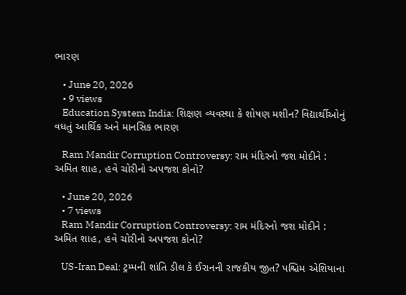ભારણ

    • June 20, 2026
    • 9 views
    Education System India: શિક્ષણ વ્યવસ્થા કે શોષણ મશીન? વિદ્યાર્થીઓનું વધતું આર્થિક અને માનસિક ભારણ

    Ram Mandir Corruption Controversy: રામ મંદિરનો જશ મોદીને : અમિત શાહ, હવે ચોરીનો અપજશ કોનો?

    • June 20, 2026
    • 7 views
    Ram Mandir Corruption Controversy: રામ મંદિરનો જશ મોદીને : અમિત શાહ, હવે ચોરીનો અપજશ કોનો?

    US-Iran Deal: ટ્રમ્પની શાંતિ ડીલ કે ઈરાનની રાજકીય જીત? પશ્ચિમ એશિયાના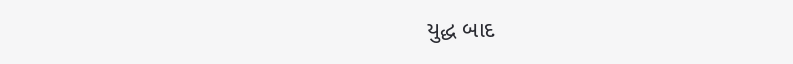યુદ્ધ બાદ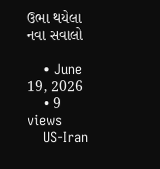ઉભા થયેલા નવા સવાલો

    • June 19, 2026
    • 9 views
    US-Iran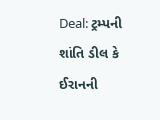Deal: ટ્રમ્પની શાંતિ ડીલ કે ઈરાનની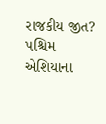રાજકીય જીત? પશ્ચિમ એશિયાના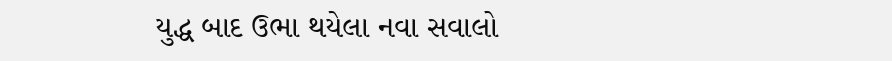યુદ્ધ બાદ ઉભા થયેલા નવા સવાલો